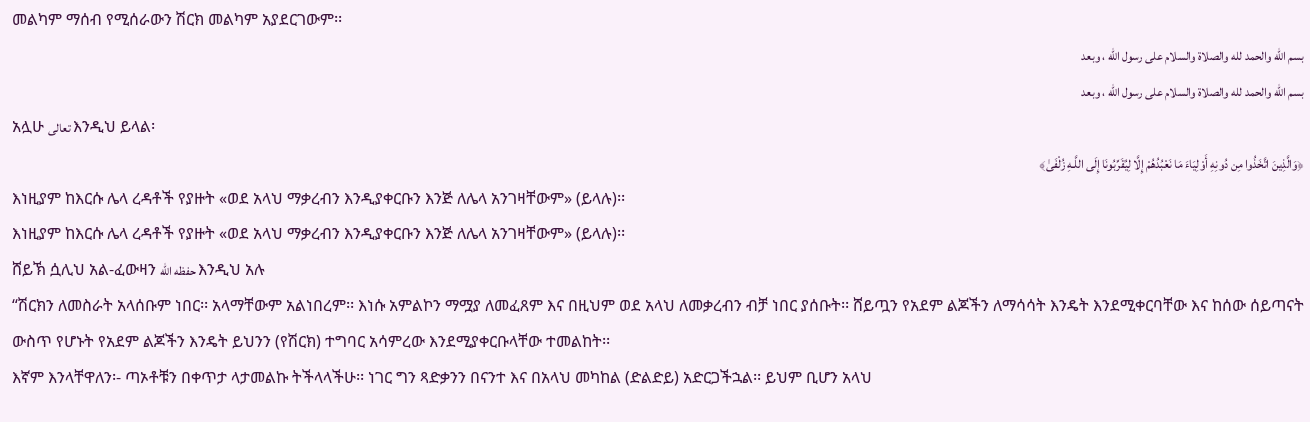መልካም ማሰብ የሚሰራውን ሽርክ መልካም አያደርገውም፡፡
بسم الله والحمد لله والصلاة والسلام على رسول الله ، وبعد
بسم الله والحمد لله والصلاة والسلام على رسول الله ، وبعد
አሏሁ تعالى እንዲህ ይላል፡
﴿وَالَّذِينَ اتَّخَذُوا مِن دُونِهِ أَوْلِيَاءَ مَا نَعْبُدُهُمْ إِلَّا لِيُقَرِّبُونَا إِلَى اللَّـهِ زُلْفَىٰ﴾
እነዚያም ከእርሱ ሌላ ረዳቶች የያዙት «ወደ አላህ ማቃረብን እንዲያቀርቡን እንጅ ለሌላ አንገዛቸውም» (ይላሉ)፡፡
እነዚያም ከእርሱ ሌላ ረዳቶች የያዙት «ወደ አላህ ማቃረብን እንዲያቀርቡን እንጅ ለሌላ አንገዛቸውም» (ይላሉ)፡፡
ሸይኽ ሷሊህ አል-ፈውዛን حفظه الله እንዲህ አሉ
“ሽርክን ለመስራት አላሰቡም ነበር፡፡ አላማቸውም አልነበረም፡፡ እነሱ አምልኮን ማሟያ ለመፈጸም እና በዚህም ወደ አላህ ለመቃረብን ብቻ ነበር ያሰቡት፡፡ ሸይጧን የአደም ልጆችን ለማሳሳት እንዴት እንደሚቀርባቸው እና ከሰው ሰይጣናት ውስጥ የሆኑት የአደም ልጆችን እንዴት ይህንን (የሽርክ) ተግባር አሳምረው እንደሚያቀርቡላቸው ተመልከት፡፡
እኛም እንላቸዋለን፡- ጣኦቶቹን በቀጥታ ላታመልኩ ትችላላችሁ፡፡ ነገር ግን ጻድቃንን በናንተ እና በአላህ መካከል (ድልድይ) አድርጋችኋል፡፡ ይህም ቢሆን አላህ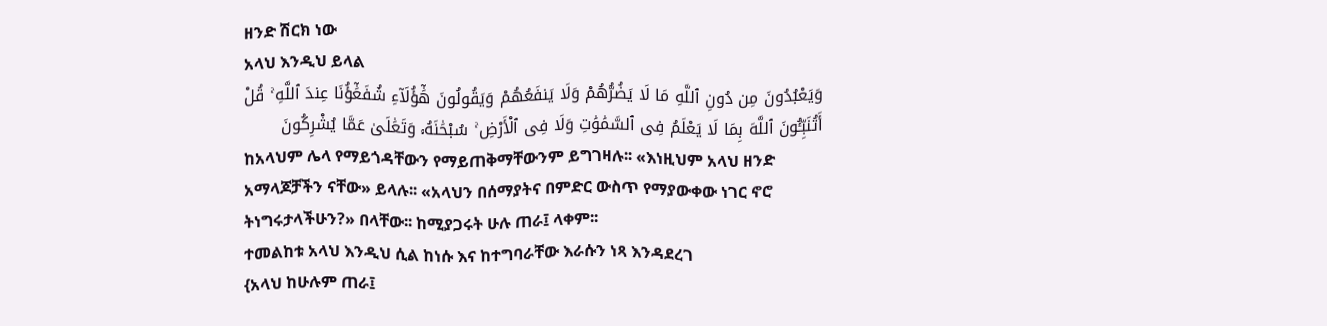ዘንድ ሽርክ ነው
አላህ እንዲህ ይላል
وَيَعْبُدُونَ مِن دُونِ ٱللَّهِ مَا لَا يَضُرُّهُمْ وَلَا يَنفَعُهُمْ وَيَقُولُونَ هَٰٓؤُلَآءِ شُفَعَٰٓؤُنَا عِندَ ٱللَّهِ ۚ قُلْ أَتُنَبِّـُٔونَ ٱللَّهَ بِمَا لَا يَعْلَمُ فِى ٱلسَّمَٰوَٰتِ وَلَا فِى ٱلْأَرْضِ ۚ سُبْحَٰنَهُۥ وَتَعَٰلَىٰ عَمَّا يُشْرِكُونَ
ከአላህም ሌላ የማይጎዳቸውን የማይጠቅማቸውንም ይግገዛሉ፡፡ «እነዚህም አላህ ዘንድ አማላጆቻችን ናቸው» ይላሉ፡፡ «አላህን በሰማያትና በምድር ውስጥ የማያውቀው ነገር ኖሮ ትነግሩታላችሁን?» በላቸው፡፡ ከሚያጋሩት ሁሉ ጠራ፤ ላቀም፡፡
ተመልከቱ አላህ እንዲህ ሲል ከነሱ እና ከተግባራቸው እራሱን ነጻ እንዳደረገ
{አላህ ከሁሉም ጠራ፤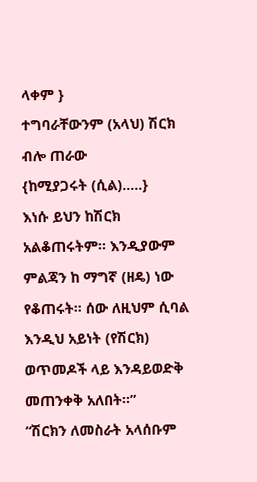ላቀም }
ተግባራቸውንም (አላህ) ሽርክ ብሎ ጠራው
{ከሚያጋሩት (ሲል)…..}
እነሱ ይህን ከሽርክ አልቆጠሩትም፡፡ እንዲያውም ምልጃን ከ ማግኛ (ዘዴ) ነው የቆጠሩት፡፡ ሰው ለዚህም ሲባል እንዲህ አይነት (የሽርክ) ወጥመዶች ላይ እንዳይወድቅ መጠንቀቅ አለበት፡፡”
“ሽርክን ለመስራት አላሰቡም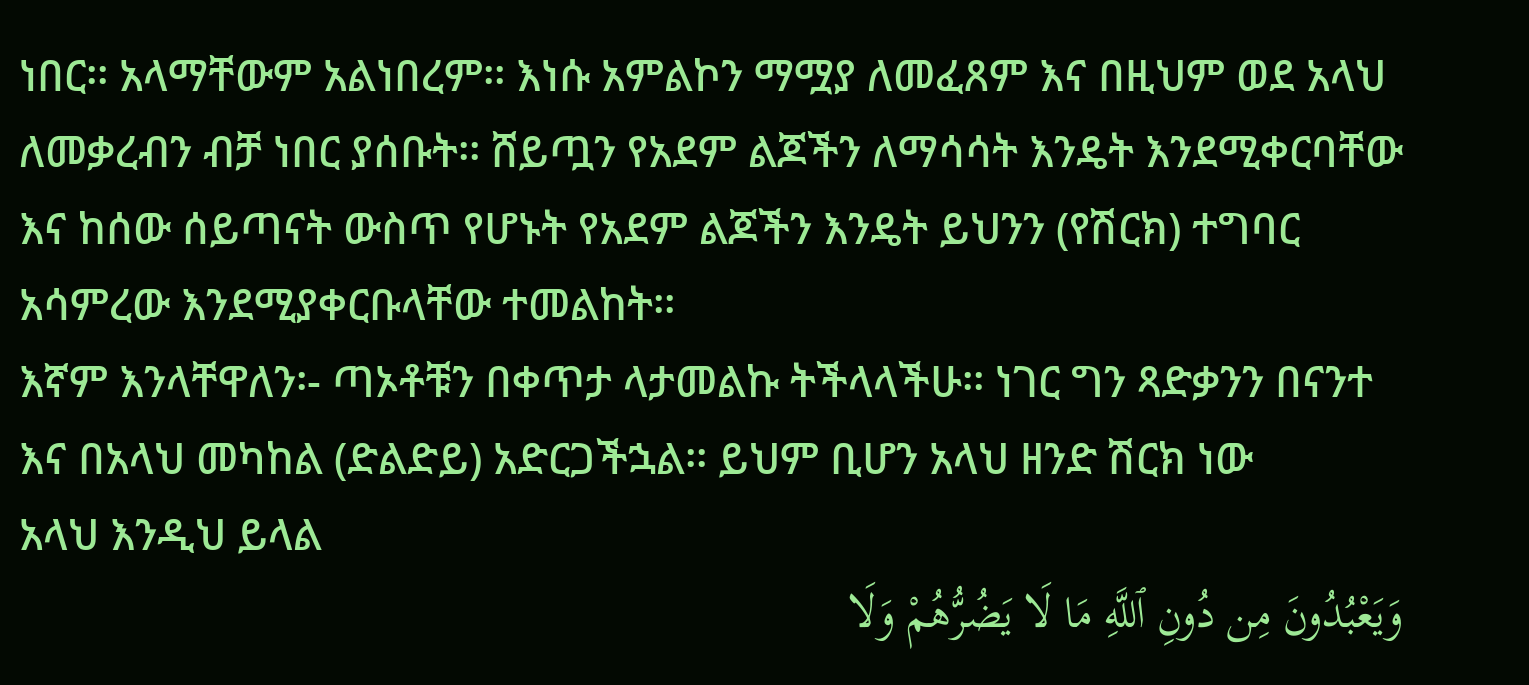ነበር፡፡ አላማቸውም አልነበረም፡፡ እነሱ አምልኮን ማሟያ ለመፈጸም እና በዚህም ወደ አላህ ለመቃረብን ብቻ ነበር ያሰቡት፡፡ ሸይጧን የአደም ልጆችን ለማሳሳት እንዴት እንደሚቀርባቸው እና ከሰው ሰይጣናት ውስጥ የሆኑት የአደም ልጆችን እንዴት ይህንን (የሽርክ) ተግባር አሳምረው እንደሚያቀርቡላቸው ተመልከት፡፡
እኛም እንላቸዋለን፡- ጣኦቶቹን በቀጥታ ላታመልኩ ትችላላችሁ፡፡ ነገር ግን ጻድቃንን በናንተ እና በአላህ መካከል (ድልድይ) አድርጋችኋል፡፡ ይህም ቢሆን አላህ ዘንድ ሽርክ ነው
አላህ እንዲህ ይላል
وَيَعْبُدُونَ مِن دُونِ ٱللَّهِ مَا لَا يَضُرُّهُمْ وَلَا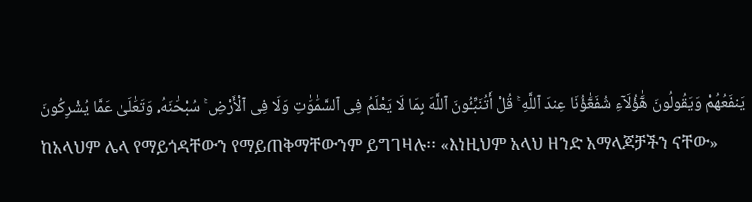يَنفَعُهُمْ وَيَقُولُونَ هَٰٓؤُلَآءِ شُفَعَٰٓؤُنَا عِندَ ٱللَّهِ ۚ قُلْ أَتُنَبِّـُٔونَ ٱللَّهَ بِمَا لَا يَعْلَمُ فِى ٱلسَّمَٰوَٰتِ وَلَا فِى ٱلْأَرْضِ ۚ سُبْحَٰنَهُۥ وَتَعَٰلَىٰ عَمَّا يُشْرِكُونَ
ከአላህም ሌላ የማይጎዳቸውን የማይጠቅማቸውንም ይግገዛሉ፡፡ «እነዚህም አላህ ዘንድ አማላጆቻችን ናቸው»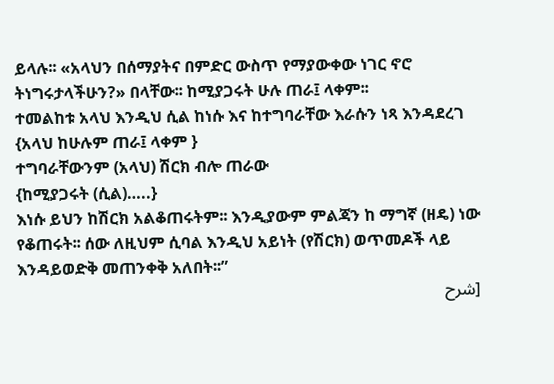ይላሉ፡፡ «አላህን በሰማያትና በምድር ውስጥ የማያውቀው ነገር ኖሮ ትነግሩታላችሁን?» በላቸው፡፡ ከሚያጋሩት ሁሉ ጠራ፤ ላቀም፡፡
ተመልከቱ አላህ እንዲህ ሲል ከነሱ እና ከተግባራቸው እራሱን ነጻ እንዳደረገ
{አላህ ከሁሉም ጠራ፤ ላቀም }
ተግባራቸውንም (አላህ) ሽርክ ብሎ ጠራው
{ከሚያጋሩት (ሲል)…..}
እነሱ ይህን ከሽርክ አልቆጠሩትም፡፡ እንዲያውም ምልጃን ከ ማግኛ (ዘዴ) ነው የቆጠሩት፡፡ ሰው ለዚህም ሲባል እንዲህ አይነት (የሽርክ) ወጥመዶች ላይ እንዳይወድቅ መጠንቀቅ አለበት፡፡”
[شرح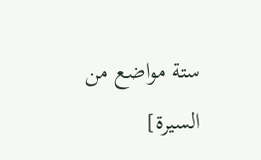ستة مواضع من السيرة]